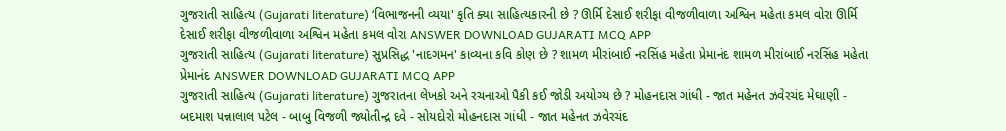ગુજરાતી સાહિત્ય (Gujarati literature) ‘વિભાજનની વ્યયા' કૃતિ ક્યા સાહિત્યકારની છે ? ઊર્મિ દેસાઈ શરીફા વીજળીવાળા અશ્વિન મહેતા કમલ વોરા ઊર્મિ દેસાઈ શરીફા વીજળીવાળા અશ્વિન મહેતા કમલ વોરા ANSWER DOWNLOAD GUJARATI MCQ APP
ગુજરાતી સાહિત્ય (Gujarati literature) સુપ્રસિદ્ધ 'નાદગમન' કાવ્યના કવિ કોણ છે ? શામળ મીરાંબાઈ નરસિંહ મહેતા પ્રેમાનંદ શામળ મીરાંબાઈ નરસિંહ મહેતા પ્રેમાનંદ ANSWER DOWNLOAD GUJARATI MCQ APP
ગુજરાતી સાહિત્ય (Gujarati literature) ગુજરાતના લેખકો અને રચનાઓ પૈકી કઈ જોડી અયોગ્ય છે ? મોહનદાસ ગાંધી - જાત મહેનત ઝવેરચંદ મેઘાણી - બદમાશ પન્નાલાલ પટેલ - બાબુ વિજળી જ્યોતીન્દ્ર દવે - સોયદોરો મોહનદાસ ગાંધી - જાત મહેનત ઝવેરચંદ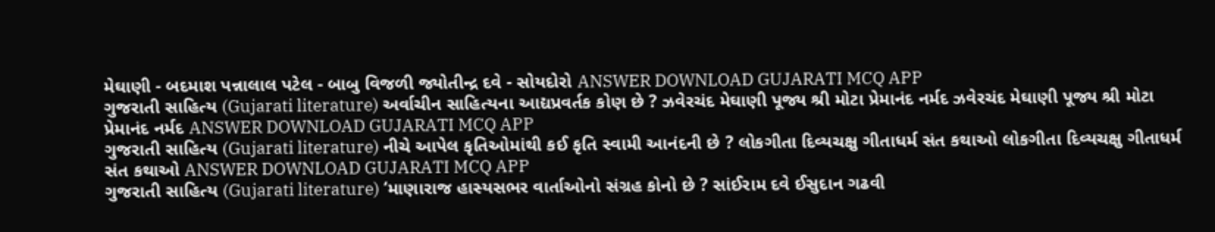મેઘાણી - બદમાશ પન્નાલાલ પટેલ - બાબુ વિજળી જ્યોતીન્દ્ર દવે - સોયદોરો ANSWER DOWNLOAD GUJARATI MCQ APP
ગુજરાતી સાહિત્ય (Gujarati literature) અર્વાચીન સાહિત્યના આદ્યપ્રવર્તક કોણ છે ? ઝવેરચંદ મેઘાણી પૂજ્ય શ્રી મોટા પ્રેમાનંદ નર્મદ ઝવેરચંદ મેઘાણી પૂજ્ય શ્રી મોટા પ્રેમાનંદ નર્મદ ANSWER DOWNLOAD GUJARATI MCQ APP
ગુજરાતી સાહિત્ય (Gujarati literature) નીચે આપેલ કૃતિઓમાંથી કઈ કૃતિ સ્વામી આનંદની છે ? લોકગીતા દિવ્યચક્ષુ ગીતાધર્મ સંત કથાઓ લોકગીતા દિવ્યચક્ષુ ગીતાધર્મ સંત કથાઓ ANSWER DOWNLOAD GUJARATI MCQ APP
ગુજરાતી સાહિત્ય (Gujarati literature) ‘માણારાજ હાસ્યસભર વાર્તાઓનો સંગ્રહ કોનો છે ? સાંઈરામ દવે ઈસુદાન ગઢવી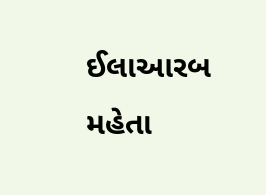ઈલાઆરબ મહેતા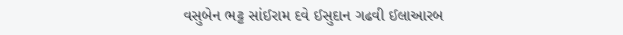વસુબેન ભટ્ટ સાંઈરામ દવે ઈસુદાન ગઢવી ઈલાઆરબ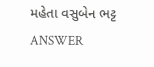મહેતા વસુબેન ભટ્ટ ANSWER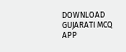DOWNLOAD GUJARATI MCQ APP